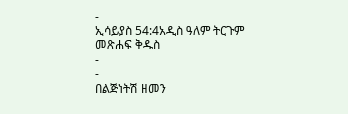-
ኢሳይያስ 54:4አዲስ ዓለም ትርጉም መጽሐፍ ቅዱስ
-
-
በልጅነትሽ ዘመን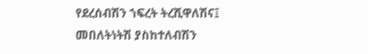የደረሰብሽን ኀፍረት ትረሺዋለሽና፤
መበለትነትሽ ያስከተለብሽን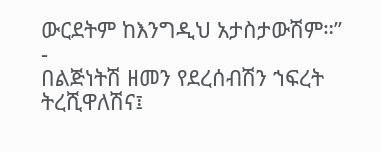ውርደትም ከእንግዲህ አታስታውሽም።”
-
በልጅነትሽ ዘመን የደረሰብሽን ኀፍረት ትረሺዋለሽና፤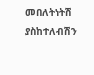መበለትነትሽ ያስከተለብሽን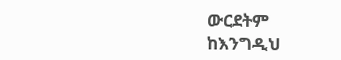ውርደትም ከእንግዲህ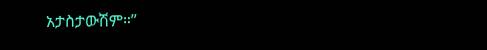አታስታውሽም።”